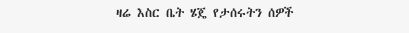ዛሬ እስር ቤት ሄጄ የታሰሩትን ሰዎች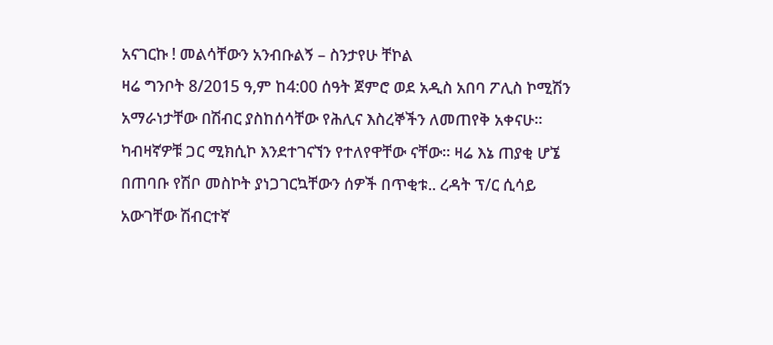አናገርኩ ! መልሳቸውን አንብቡልኝ – ስንታየሁ ቸኮል
ዛሬ ግንቦት 8/2015 ዓ,ም ከ4:00 ሰዓት ጀምሮ ወደ አዲስ አበባ ፖሊስ ኮሚሽን አማራነታቸው በሽብር ያስከሰሳቸው የሕሊና እስረኞችን ለመጠየቅ አቀናሁ። ካብዛኛዎቹ ጋር ሚክሲኮ እንደተገናኘን የተለየዋቸው ናቸው። ዛሬ እኔ ጠያቂ ሆኜ በጠባቡ የሽቦ መስኮት ያነጋገርኳቸውን ሰዎች በጥቂቱ.. ረዳት ፕ/ር ሲሳይ አውገቸው ሽብርተኛ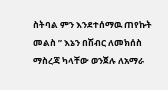ስትባል ምን እንደተሰማዉ ጠየኩት መልስ ” እኔን በሽብር ለመክሰስ ማስረጃ ካላቸው ወንጀሉ ለአማራ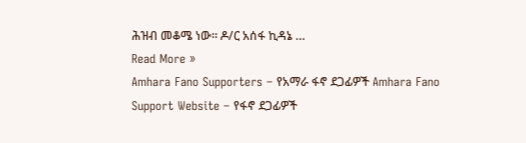ሕዝብ መቆሜ ነው። ዶ/ር አሰፋ ኪዳኔ …
Read More »
Amhara Fano Supporters – የአማራ ፋኖ ደጋፊዎች Amhara Fano Support Website – የፋኖ ደጋፊዎች